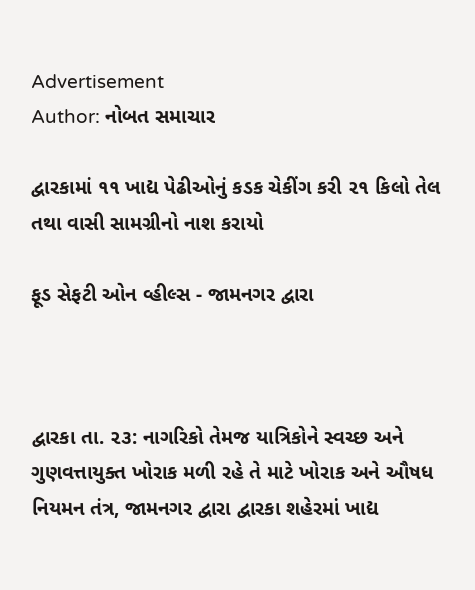Advertisement
Author: નોબત સમાચાર

દ્વારકામાં ૧૧ ખાદ્ય પેઢીઓનું કડક ચેકીંગ કરી ૨૧ કિલો તેલ તથા વાસી સામગ્રીનો નાશ કરાયો

ફૂડ સેફટી ઓન વ્હીલ્સ - જામનગર દ્વારા



દ્વારકા તા. ૨૩: નાગરિકો તેમજ યાત્રિકોને સ્વચ્છ અને ગુણવત્તાયુક્ત ખોરાક મળી રહે તે માટે ખોરાક અને ઔષધ નિયમન તંત્ર, જામનગર દ્વારા દ્વારકા શહેરમાં ખાદ્ય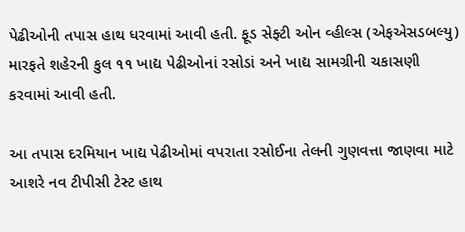પેઢીઓની તપાસ હાથ ધરવામાં આવી હતી. ફૂડ સેફ્ટી ઓન વ્હીલ્સ (એફએસડબલ્યુ) મારફતે શહેરની કુલ ૧૧ ખાદ્ય પેઢીઓનાં રસોડાં અને ખાદ્ય સામગ્રીની ચકાસણી કરવામાં આવી હતી.

આ તપાસ દરમિયાન ખાદ્ય પેઢીઓમાં વપરાતા રસોઈના તેલની ગુણવત્તા જાણવા માટે આશરે નવ ટીપીસી ટેસ્ટ હાથ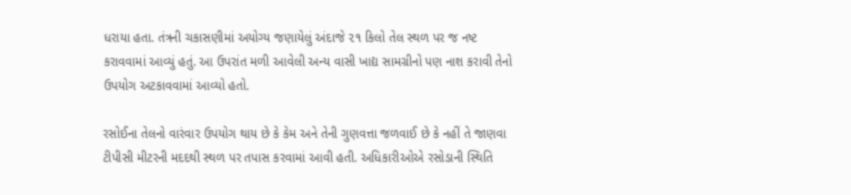ધરાયા હતા. તંત્રની ચકાસણીમાં અયોગ્ય જણાયેલું અંદાજે ૨૧ કિલો તેલ સ્થળ પર જ નષ્ટ કરાવવામાં આવ્યું હતું. આ ઉપરાંત મળી આવેલી અન્ય વાસી ખાદ્ય સામગ્રીનો પણ નાશ કરાવી તેનો ઉપયોગ અટકાવવામાં આવ્યો હતો.

રસોઈના તેલનો વારંવાર ઉપયોગ થાય છે કે કેમ અને તેની ગુણવત્તા જળવાઈ છે કે નહીં તે જાણવા ટીપીસી મીટરની મદદથી સ્થળ પર તપાસ કરવામાં આવી હતી. અધિકારીઓએ રસોડાની સ્થિતિ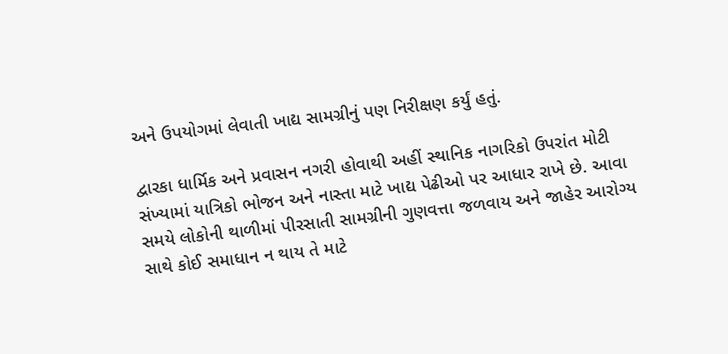અને ઉપયોગમાં લેવાતી ખાદ્ય સામગ્રીનું પણ નિરીક્ષણ કર્યું હતું.

દ્વારકા ધાર્મિક અને પ્રવાસન નગરી હોવાથી અહીં સ્થાનિક નાગરિકો ઉપરાંત મોટી સંખ્યામાં યાત્રિકો ભોજન અને નાસ્તા માટે ખાદ્ય પેઢીઓ પર આધાર રાખે છે. આવા સમયે લોકોની થાળીમાં પીરસાતી સામગ્રીની ગુણવત્તા જળવાય અને જાહેર આરોગ્ય સાથે કોઈ સમાધાન ન થાય તે માટે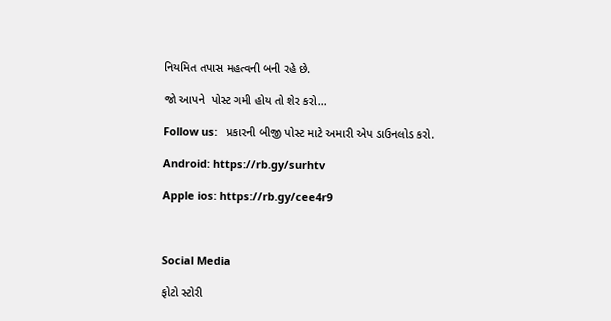નિયમિત તપાસ મહત્વની બની રહે છે.

જો આપને  પોસ્ટ ગમી હોય તો શેર કરો...

Follow us:   પ્રકારની બીજી પોસ્ટ માટે અમારી એપ ડાઉનલોડ કરો.

Android: https://rb.gy/surhtv

Apple ios: https://rb.gy/cee4r9



Social Media

ફોટો સ્ટોરી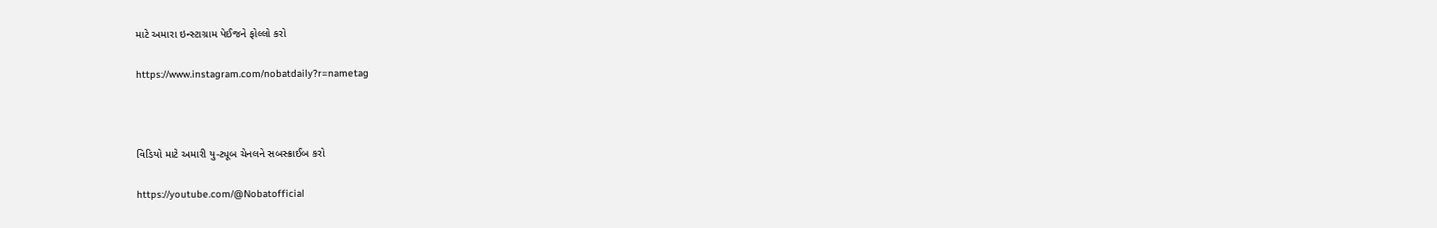માટે અમારા ઇન્સ્ટાગ્રામ પેઈજને ફોલ્લો કરો

https://www.instagram.com/nobatdaily?r=nametag



વિડિયો માટે અમારી યુ-ટ્યૂબ ચેનલને સબસ્ક્રાઈબ કરો

https://youtube.com/@Nobatofficial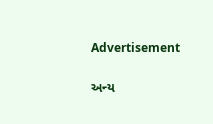Advertisement

અન્ય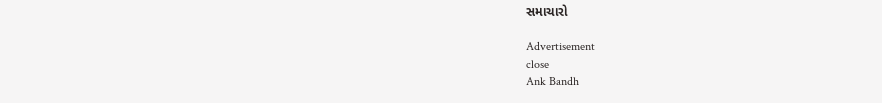સમાચારો

Advertisement
close
Ank Bandh